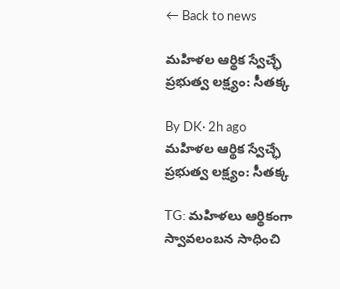← Back to news

మహిళల ఆర్థిక స్వేచ్ఛే ప్రభుత్వ లక్ష్యం: సీతక్క

By DK· 2h ago
మహిళల ఆర్థిక స్వేచ్ఛే ప్రభుత్వ లక్ష్యం: సీతక్క

TG: మహిళలు ఆర్థికంగా స్వావలంబన సాధించి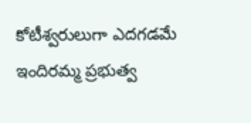కోటీశ్వరులుగా ఎదగడమే ఇందిరమ్మ ప్రభుత్వ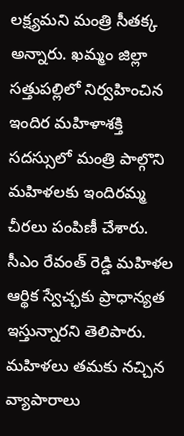లక్ష్యమని మంత్రి సీతక్క అన్నారు. ఖమ్మం జిల్లా సత్తుపల్లిలో నిర్వహించిన ఇందిర మహిళాశక్తి సదస్సులో మంత్రి పాల్గొని మహిళలకు ఇందిరమ్మ చీరలు పంపిణీ చేశారు. సీఎం రేవంత్ రెడ్డి మహిళల ఆర్థిక స్వేచ్ఛకు ప్రాధాన్యత ఇస్తున్నారని తెలిపారు. మహిళలు తమకు నచ్చిన వ్యాపారాలు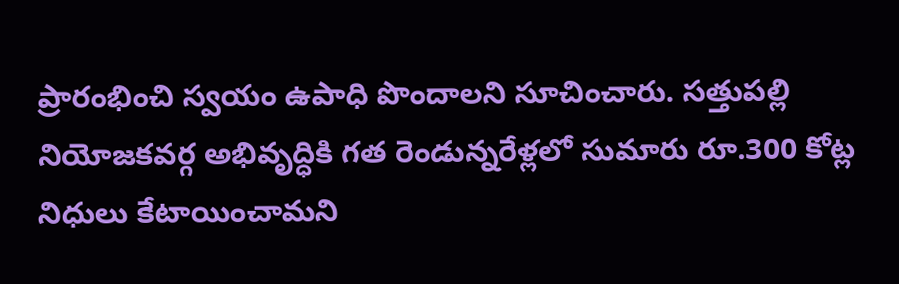ప్రారంభించి స్వయం ఉపాధి పొందాలని సూచించారు. సత్తుపల్లి నియోజకవర్గ అభివృద్ధికి గత రెండున్నరేళ్లలో సుమారు రూ.300 కోట్ల నిధులు కేటాయించామని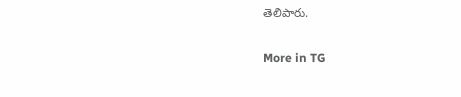తెలిపారు.

More in TG